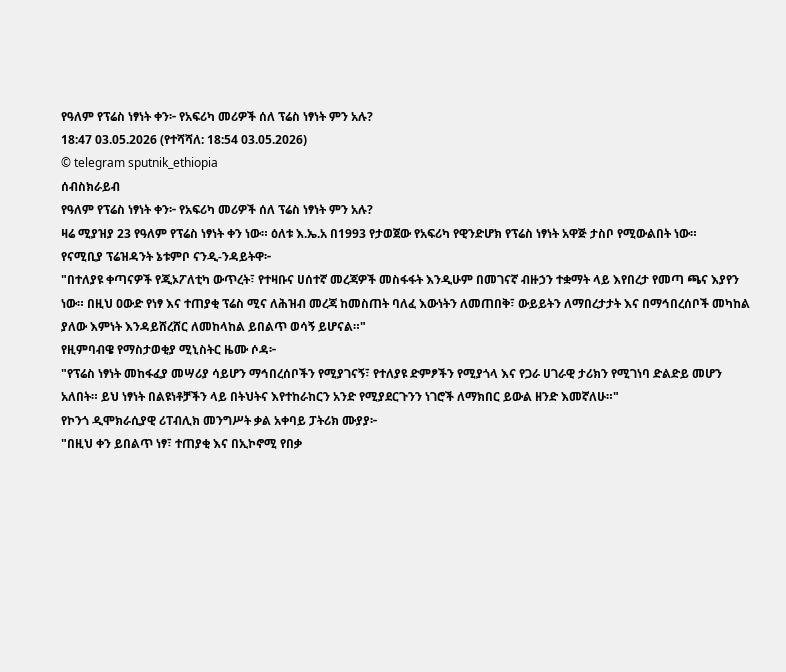የዓለም የፕሬስ ነፃነት ቀን፦ የአፍሪካ መሪዎች ሰለ ፕሬስ ነፃነት ምን አሉ?
18:47 03.05.2026 (የተሻሻለ: 18:54 03.05.2026)
© telegram sputnik_ethiopia
ሰብስክራይብ
የዓለም የፕሬስ ነፃነት ቀን፦ የአፍሪካ መሪዎች ሰለ ፕሬስ ነፃነት ምን አሉ?
ዛሬ ሚያዝያ 23 የዓለም የፕሬስ ነፃነት ቀን ነው። ዕለቱ እ.ኤ.አ በ1993 የታወጀው የአፍሪካ የዊንድሆክ የፕሬስ ነፃነት አዋጅ ታስቦ የሚውልበት ነው።
የናሚቢያ ፕሬዝዳንት ኔቱምቦ ናንዲ-ንዳይትዋ፦
"በተለያዩ ቀጣናዎች የጂኦፖለቲካ ውጥረት፣ የተዛቡና ሀሰተኛ መረጃዎች መስፋፋት እንዲሁም በመገናኛ ብዙኃን ተቋማት ላይ እየበረታ የመጣ ጫና እያየን ነው። በዚህ ዐውድ የነፃ እና ተጠያቂ ፕሬስ ሚና ለሕዝብ መረጃ ከመስጠት ባለፈ እውነትን ለመጠበቅ፣ ውይይትን ለማበረታታት እና በማኅበረሰቦች መካከል ያለው እምነት እንዳይሸረሸር ለመከላከል ይበልጥ ወሳኝ ይሆናል።"
የዚምባብዌ የማስታወቂያ ሚኒስትር ዜሙ ሶዳ፦
"የፕሬስ ነፃነት መከፋፈያ መሣሪያ ሳይሆን ማኅበረሰቦችን የሚያገናኝ፣ የተለያዩ ድምፆችን የሚያጎላ እና የጋራ ሀገራዊ ታሪክን የሚገነባ ድልድይ መሆን አለበት። ይህ ነፃነት በልዩነቶቻችን ላይ በትህትና እየተከራከርን አንድ የሚያደርጉንን ነገሮች ለማክበር ይውል ዘንድ እመኛለሁ።"
የኮንጎ ዲሞክራሲያዊ ሪፐብሊክ መንግሥት ቃል አቀባይ ፓትሪክ ሙያያ፦
"በዚህ ቀን ይበልጥ ነፃ፣ ተጠያቂ እና በኢኮኖሚ የበቃ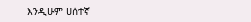እንዲሁም ሀሰተኛ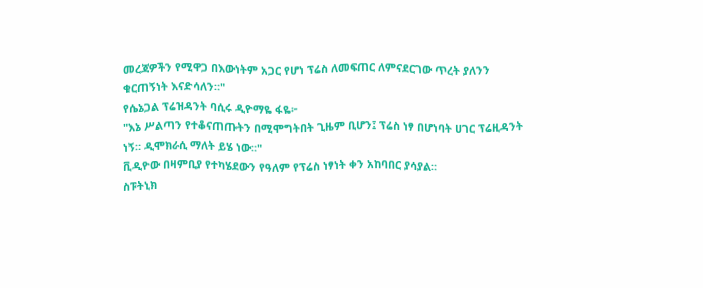መረጃዎችን የሚዋጋ በእውነትም አጋር የሆነ ፕሬስ ለመፍጠር ለምናደርገው ጥረት ያለንን ቁርጠኝነት እናድሳለን።"
የሴኔጋል ፕሬዝዳንት ባሲሩ ዲዮማዬ ፋዬ፦
"እኔ ሥልጣን የተቆናጠጡትን በሚሞግትበት ጊዜም ቢሆን፤ ፕሬስ ነፃ በሆነባት ሀገር ፕሬዚዳንት ነኝ። ዲሞክራሲ ማለት ይሄ ነው።"
ቪዲዮው በዛምቢያ የተካሄደውን የዓለም የፕሬስ ነፃነት ቀን አከባበር ያሳያል።
ስፑትኒክ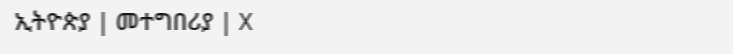ኢትዮጵያ | መተግበሪያ | X